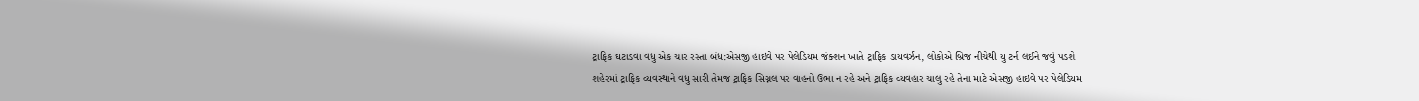ટ્રાફિક ઘટાડવા વધુ એક ચાર રસ્તા બંધ:એસજી હાઇવે પર પેલેડિયમ જંક્શન ખાતે ટ્રાફિક ડાયવર્ઝન, લોકોએ બ્રિજ નીચેથી યુ ટર્ન લઈને જવું પડશે
શહેરમાં ટ્રાફિક વ્યવસ્થાને વધુ સારી તેમજ ટ્રાફિક સિગ્નલ પર વાહનો ઉભા ન રહે અને ટ્રાફિક વ્યવહાર ચાલુ રહે તેના માટે એસજી હાઇવે પર પેલેડિયમ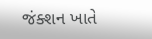જંક્શન ખાતે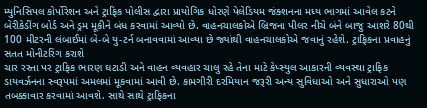મ્યુનિસિપલ કોર્પોરેશન અને ટ્રાફિક પોલીસ દ્વારા પ્રાયોગિક ધોરણે પેલેડિયમ જંક્શનના મધ્ય ભાગમાં આવેલ કટને બેરીકેડીંગ બોર્ડ અને ડ્રમ મૂકીને બંધ કરવામાં આવ્યો છે. વાહનચાલકોએ બ્રિજના પીલર નીચે બંને બાજુ આશરે 80થી 100 મીટરની લંબાઈમાં બે-બે યુ-ટર્ન બનાવવામાં આવ્યા છે જ્યાંથી વાહનચાલકોએ જવાનું રહેશે. ટ્રાફિકના પ્રવાહનું સતત મોનીટરિંગ કરાશે
ચાર રસ્તા પર ટ્રાફિક ભારણ ઘટાડી અને વાહન વ્યવહાર ચાલુ રહે તેના માટે કેપ્સ્યુલ આકારની વ્યવસ્થા ટ્રાફિક ડાયવર્ઝનના સ્વરૂપમાં અમલમાં મૂકવામાં આવી છે. કામગીરી દરમિયાન જરૂરી અન્ય સુવિધાઓ અને સુધારાઓ પણ તબક્કાવાર કરવામાં આવશે. સાથે સાથે ટ્રાફિકના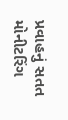પ્રવાહનું સતત મોનીટરિંગ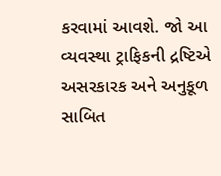કરવામાં આવશે. જો આ વ્યવસ્થા ટ્રાફિકની દ્રષ્ટિએ અસરકારક અને અનુકૂળ સાબિત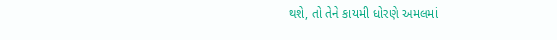થશે, તો તેને કાયમી ધોરણે અમલમાં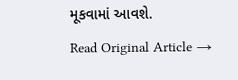મૂકવામાં આવશે.
Read Original Article →